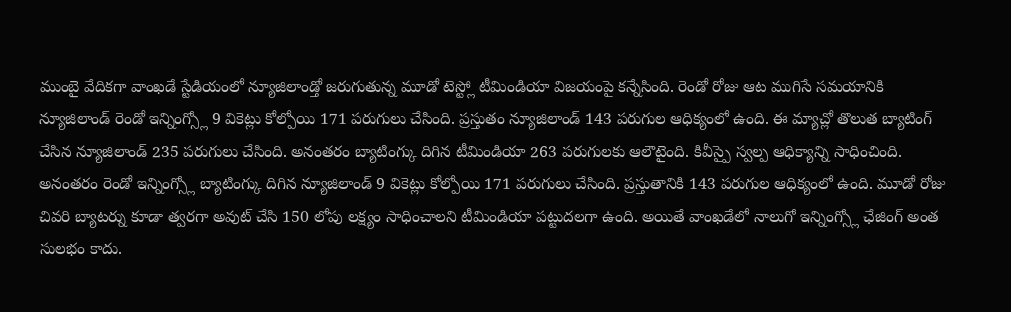ముంబై వేదికగా వాంఖడే స్టేడియంలో న్యూజిలాండ్తో జరుగుతున్న మూడో టెస్ట్లో టీమిండియా విజయంపై కన్నేసింది. రెండో రోజు ఆట ముగిసే సమయానికి న్యూజిలాండ్ రెండో ఇన్నింగ్స్లో 9 వికెట్లు కోల్పోయి 171 పరుగులు చేసింది. ప్రస్తుతం న్యూజిలాండ్ 143 పరుగుల ఆధిక్యంలో ఉంది. ఈ మ్యాచ్లో తొలుత బ్యాటింగ్ చేసిన న్యూజిలాండ్ 235 పరుగులు చేసింది. అనంతరం బ్యాటింగ్కు దిగిన టీమిండియా 263 పరుగులకు ఆలౌటైంది. కివీస్పై స్వల్ప ఆధిక్యాన్ని సాధించింది. అనంతరం రెండో ఇన్నింగ్స్లో బ్యాటింగ్కు దిగిన న్యూజిలాండ్ 9 వికెట్లు కోల్పోయి 171 పరుగులు చేసింది. ప్రస్తుతానికి 143 పరుగుల ఆధిక్యంలో ఉంది. మూడో రోజు చివరి బ్యాటర్ను కూడా త్వరగా అవుట్ చేసి 150 లోపు లక్ష్యం సాధించాలని టీమిండియా పట్టుదలగా ఉంది. అయితే వాంఖడేలో నాలుగో ఇన్నింగ్స్లో ఛేజింగ్ అంత సులభం కాదు.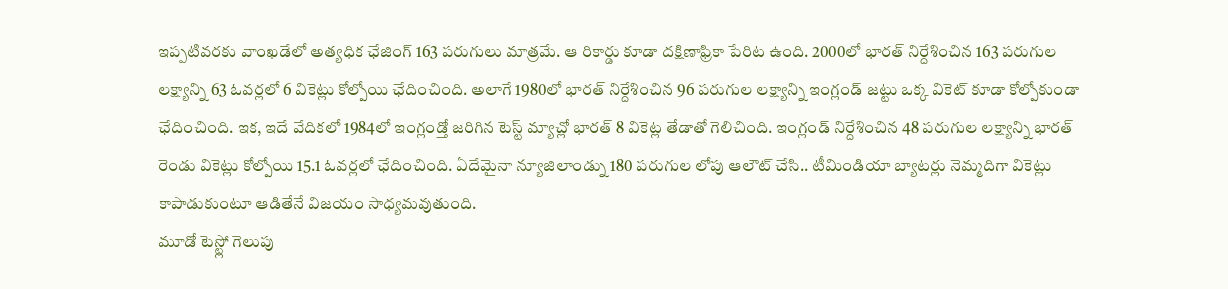ఇప్పటివరకు వాంఖడేలో అత్యధిక ఛేజింగ్ 163 పరుగులు మాత్రమే. ఆ రికార్డు కూడా దక్షిణాఫ్రికా పేరిట ఉంది. 2000లో భారత్ నిర్దేశించిన 163 పరుగుల లక్ష్యాన్ని 63 ఓవర్లలో 6 వికెట్లు కోల్పోయి ఛేదించింది. అలాగే 1980లో భారత్ నిర్దేశించిన 96 పరుగుల లక్ష్యాన్ని ఇంగ్లండ్ జట్టు ఒక్క వికెట్ కూడా కోల్పోకుండా ఛేదించింది. ఇక, ఇదే వేదికలో 1984లో ఇంగ్లండ్తో జరిగిన టెస్ట్ మ్యాచ్లో భారత్ 8 వికెట్ల తేడాతో గెలిచింది. ఇంగ్లండ్ నిర్దేశించిన 48 పరుగుల లక్ష్యాన్ని భారత్ రెండు వికెట్లు కోల్పోయి 15.1 ఓవర్లలో ఛేదించింది. ఏదేమైనా న్యూజిలాండ్ను 180 పరుగుల లోపు ఆలౌట్ చేసి.. టీమిండియా బ్యాటర్లు నెమ్మదిగా వికెట్లు కాపాడుకుంటూ ఆడితేనే విజయం సాధ్యమవుతుంది.
మూడో టెస్ట్లో గెలుపు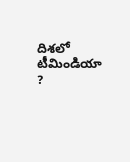దిశలో టీమిండియా ?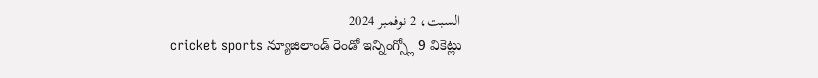السبت، 2 نوفمبر 2024
cricket sports న్యూజిలాండ్ రెండో ఇన్నింగ్స్లో 9 వికెట్లు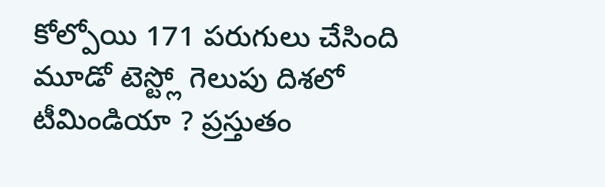కోల్పోయి 171 పరుగులు చేసింది మూడో టెస్ట్లో గెలుపు దిశలో టీమిండియా ? ప్రస్తుతం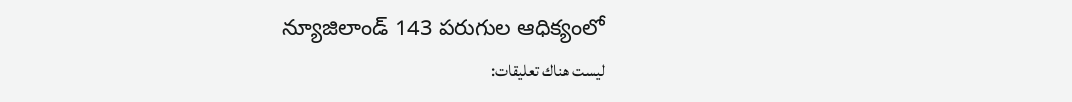న్యూజిలాండ్ 143 పరుగుల ఆధిక్యంలో
ليست هناك تعليقات: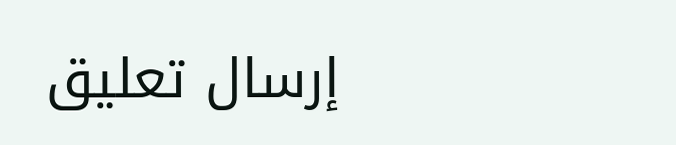إرسال تعليق